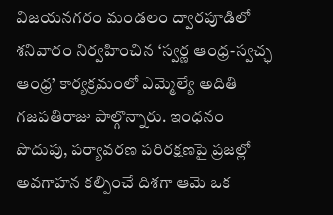విజయనగరం మండలం ద్వారపూడిలో శనివారం నిర్వహించిన ‘స్వర్ణ ఆంధ్ర-స్వచ్ఛ ఆంధ్ర’ కార్యక్రమంలో ఎమ్మెల్యే అదితి గజపతిరాజు పాల్గొన్నారు. ఇంధనం పొదుపు, పర్యావరణ పరిరక్షణపై ప్రజల్లో అవగాహన కల్పించే దిశగా ఆమె ఒక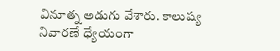వినూత్న అడుగు వేశారు. కాలుష్య నివారణే ధ్యేయంగా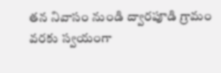తన నివాసం నుండి ద్వారపూడి గ్రామం వరకు స్వయంగా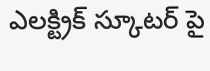ఎలక్ట్రిక్ స్కూటర్ పై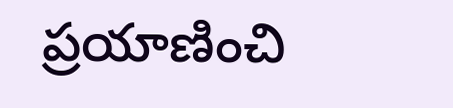ప్రయాణించి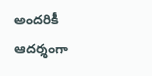అందరికీ ఆదర్శంగా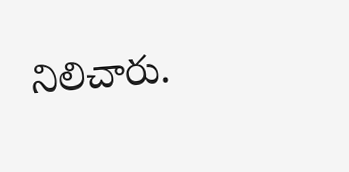నిలిచారు.